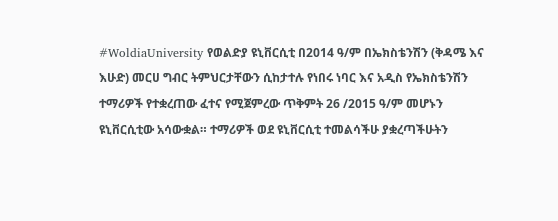#WoldiaUniversity የወልድያ ዩኒቨርሲቲ በ2014 ዓ/ም በኤክስቴንሽን (ቅዳሜ እና እሁድ) መርሀ ግብር ትምህርታቸውን ሲከታተሉ የነበሩ ነባር እና አዲስ የኤክስቴንሽን ተማሪዎች የተቋረጠው ፈተና የሚጀምረው ጥቅምት 26 /2015 ዓ/ም መሆኑን ዩኒቨርሲቲው አሳውቋል። ተማሪዎች ወደ ዩኒቨርሲቲ ተመልሳችሁ ያቋረጣችሁትን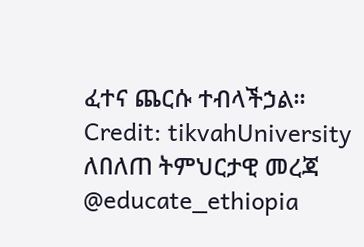ፈተና ጨርሱ ተብላችኃል። Credit: tikvahUniversity ለበለጠ ትምህርታዊ መረጃ @educate_ethiopia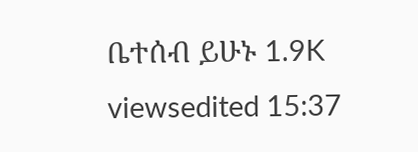ቤተሰብ ይሁኑ 1.9K viewsedited 15:37